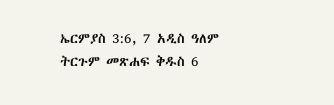ኤርምያስ 3:6, 7 አዲስ ዓለም ትርጉም መጽሐፍ ቅዱስ 6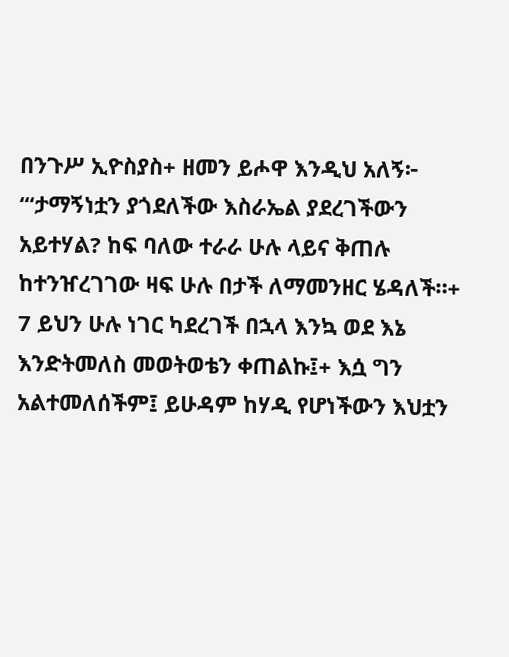በንጉሥ ኢዮስያስ+ ዘመን ይሖዋ እንዲህ አለኝ፦ “‘ታማኝነቷን ያጎደለችው እስራኤል ያደረገችውን አይተሃል? ከፍ ባለው ተራራ ሁሉ ላይና ቅጠሉ ከተንዠረገገው ዛፍ ሁሉ በታች ለማመንዘር ሄዳለች።+ 7 ይህን ሁሉ ነገር ካደረገች በኋላ እንኳ ወደ እኔ እንድትመለስ መወትወቴን ቀጠልኩ፤+ እሷ ግን አልተመለሰችም፤ ይሁዳም ከሃዲ የሆነችውን እህቷን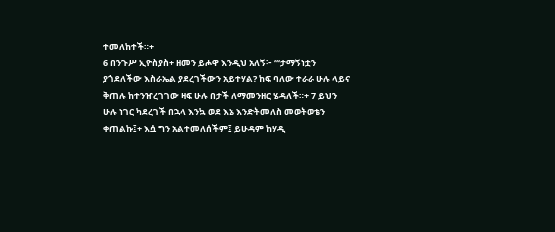ተመለከተች።+
6 በንጉሥ ኢዮስያስ+ ዘመን ይሖዋ እንዲህ አለኝ፦ “‘ታማኝነቷን ያጎደለችው እስራኤል ያደረገችውን አይተሃል? ከፍ ባለው ተራራ ሁሉ ላይና ቅጠሉ ከተንዠረገገው ዛፍ ሁሉ በታች ለማመንዘር ሄዳለች።+ 7 ይህን ሁሉ ነገር ካደረገች በኋላ እንኳ ወደ እኔ እንድትመለስ መወትወቴን ቀጠልኩ፤+ እሷ ግን አልተመለሰችም፤ ይሁዳም ከሃዲ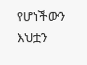የሆነችውን እህቷን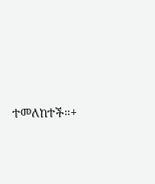ተመለከተች።+